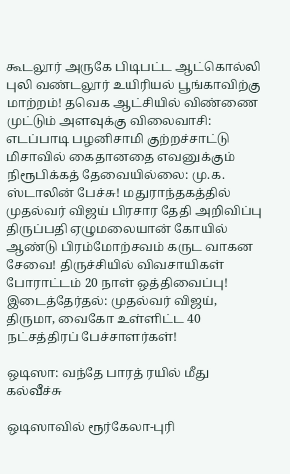கூடலூர் அருகே பிடிபட்ட ஆட்கொல்லி புலி வண்டலூர் உயிரியல் பூங்காவிற்கு மாற்றம்! தவெக ஆட்சியில் விண்ணை முட்டும் அளவுக்கு விலைவாசி: எடப்பாடி பழனிசாமி குற்றச்சாட்டு மிசாவில் கைதானதை எவனுக்கும் நிரூபிக்கத் தேவையில்லை: மு.க. ஸ்டாலின் பேச்சு! மதுராந்தகத்தில் முதல்வர் விஜய் பிரசார தேதி அறிவிப்பு திருப்பதி ஏழுமலையான் கோயில் ஆண்டு பிரம்மோற்சவம் கருட வாகன சேவை! திருச்சியில் விவசாயிகள் போராட்டம் 20 நாள் ஒத்திவைப்பு! இடைத்தேர்தல்: முதல்வர் விஜய், திருமா, வைகோ உள்ளிட்ட 40 நட்சத்திரப் பேச்சாளர்கள்!

ஒடிஸா: வந்தே பாரத் ரயில் மீது கல்வீச்சு

ஒடிஸாவில் ரூர்கேலா-புரி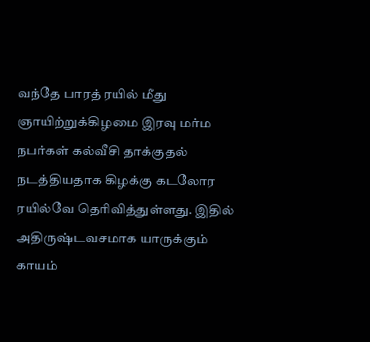வந்தே பாரத் ரயில் மீது ஞாயிற்றுக்கிழமை இரவு மர்ம நபர்கள் கல்வீசி தாக்குதல் நடத்தியதாக கிழக்கு கடலோர ரயில்வே தெரிவித்துள்ளது. இதில் அதிருஷ்டவசமாக யாருக்கும் காயம்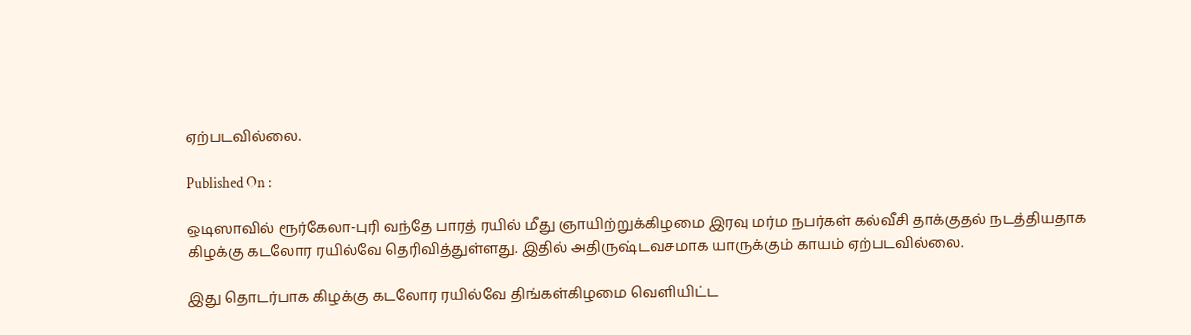ஏற்படவில்லை.

Published On :

ஒடிஸாவில் ரூர்கேலா-புரி வந்தே பாரத் ரயில் மீது ஞாயிற்றுக்கிழமை இரவு மர்ம நபர்கள் கல்வீசி தாக்குதல் நடத்தியதாக கிழக்கு கடலோர ரயில்வே தெரிவித்துள்ளது. இதில் அதிருஷ்டவசமாக யாருக்கும் காயம் ஏற்படவில்லை.

இது தொடர்பாக கிழக்கு கடலோர ரயில்வே திங்கள்கிழமை வெளியிட்ட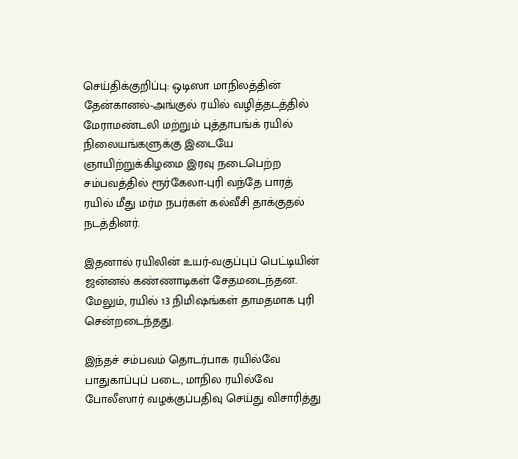செய்திக்குறிப்பு: ஒடிஸா மாநிலத்தின் தேன்கானல்-அங்குல் ரயில் வழித்தடத்தில் மேராமண்டலி மற்றும் புத்தாபங்க் ரயில் நிலையங்களுக்கு இடையே ஞாயிற்றுக்கிழமை இரவு நடைபெற்ற சம்பவத்தில் ரூர்கேலா-புரி வந்தே பாரத் ரயில் மீது மர்ம நபர்கள் கல்வீசி தாக்குதல் நடத்தினர்.

இதனால் ரயிலின் உயர்-வகுப்புப் பெட்டியின் ஜன்னல் கண்ணாடிகள் சேதமடைந்தன. மேலும், ரயில் 13 நிமிஷங்கள் தாமதமாக புரி சென்றடைந்தது.

இந்தச் சம்பவம் தொடர்பாக ரயில்வே பாதுகாப்புப் படை, மாநில ரயில்வே போலீஸார் வழக்குப்பதிவு செய்து விசாரித்து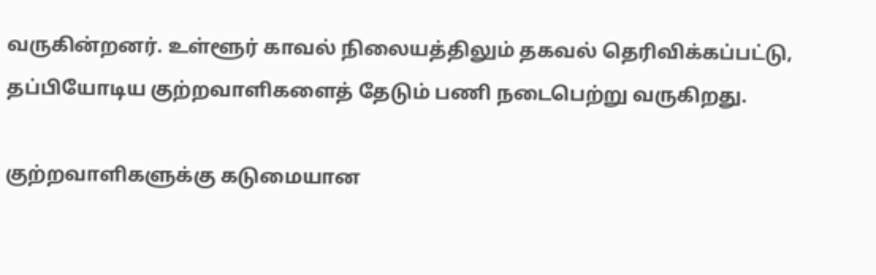வருகின்றனர். உள்ளூர் காவல் நிலையத்திலும் தகவல் தெரிவிக்கப்பட்டு, தப்பியோடிய குற்றவாளிகளைத் தேடும் பணி நடைபெற்று வருகிறது.

குற்றவாளிகளுக்கு கடுமையான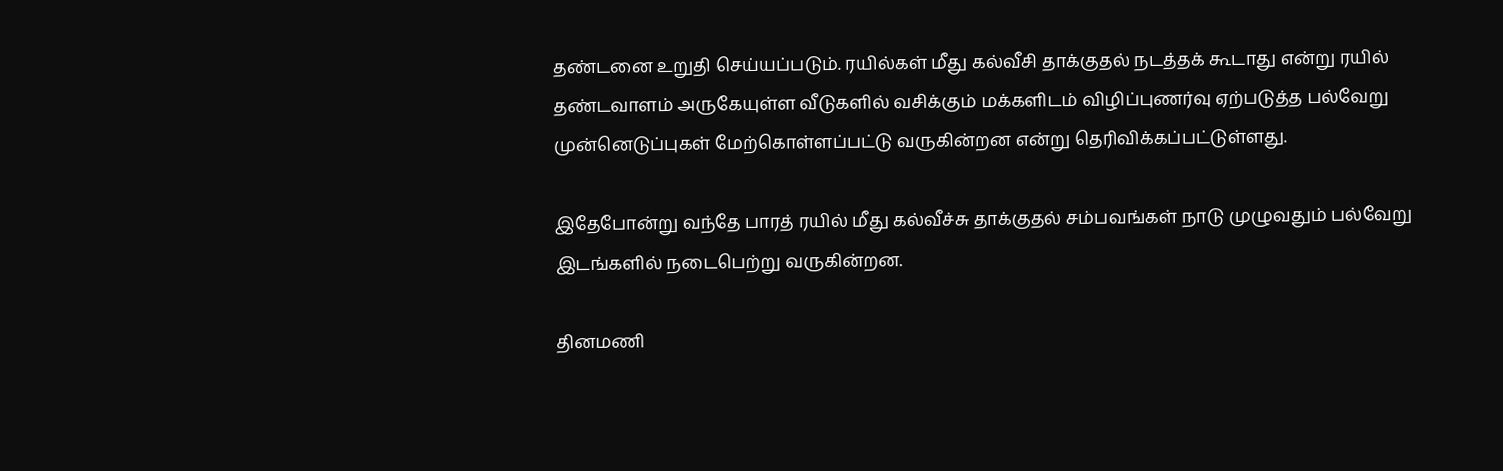தண்டனை உறுதி செய்யப்படும். ரயில்கள் மீது கல்வீசி தாக்குதல் நடத்தக் கூடாது என்று ரயில் தண்டவாளம் அருகேயுள்ள வீடுகளில் வசிக்கும் மக்களிடம் விழிப்புணர்வு ஏற்படுத்த பல்வேறு முன்னெடுப்புகள் மேற்கொள்ளப்பட்டு வருகின்றன என்று தெரிவிக்கப்பட்டுள்ளது.

இதேபோன்று வந்தே பாரத் ரயில் மீது கல்வீச்சு தாக்குதல் சம்பவங்கள் நாடு முழுவதும் பல்வேறு இடங்களில் நடைபெற்று வருகின்றன.

தினமணி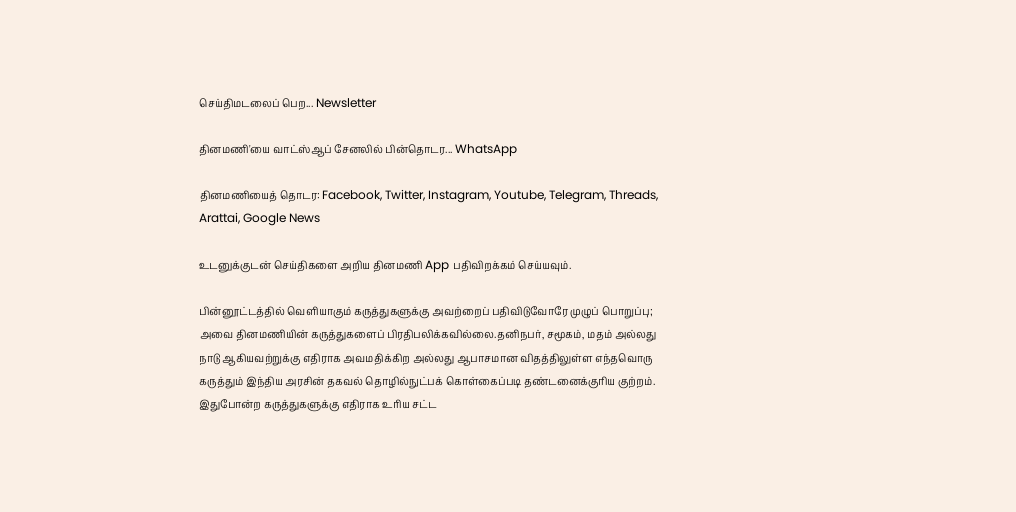செய்திமடலைப் பெற... Newsletter

தினமணி'யை வாட்ஸ்ஆப் சேனலில் பின்தொடர... WhatsApp

தினமணியைத் தொடர: Facebook, Twitter, Instagram, Youtube, Telegram, Threads, Arattai, Google News

உடனுக்குடன் செய்திகளை அறிய தினமணி App பதிவிறக்கம் செய்யவும்.

பின்னூட்டத்தில் வெளியாகும் கருத்துகளுக்கு அவற்றைப் பதிவிடுவோரே முழுப் பொறுப்பு; அவை தினமணியின் கருத்துகளைப் பிரதிபலிக்கவில்லை.தனிநபர், சமூகம், மதம் அல்லது நாடு ஆகியவற்றுக்கு எதிராக அவமதிக்கிற அல்லது ஆபாசமான விதத்திலுள்ள எந்தவொரு கருத்தும் இந்திய அரசின் தகவல் தொழில்நுட்பக் கொள்கைப்படி தண்டனைக்குரிய குற்றம். இதுபோன்ற கருத்துகளுக்கு எதிராக உரிய சட்ட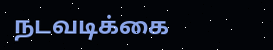நடவடிக்கை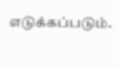எடுக்கப்படும்.